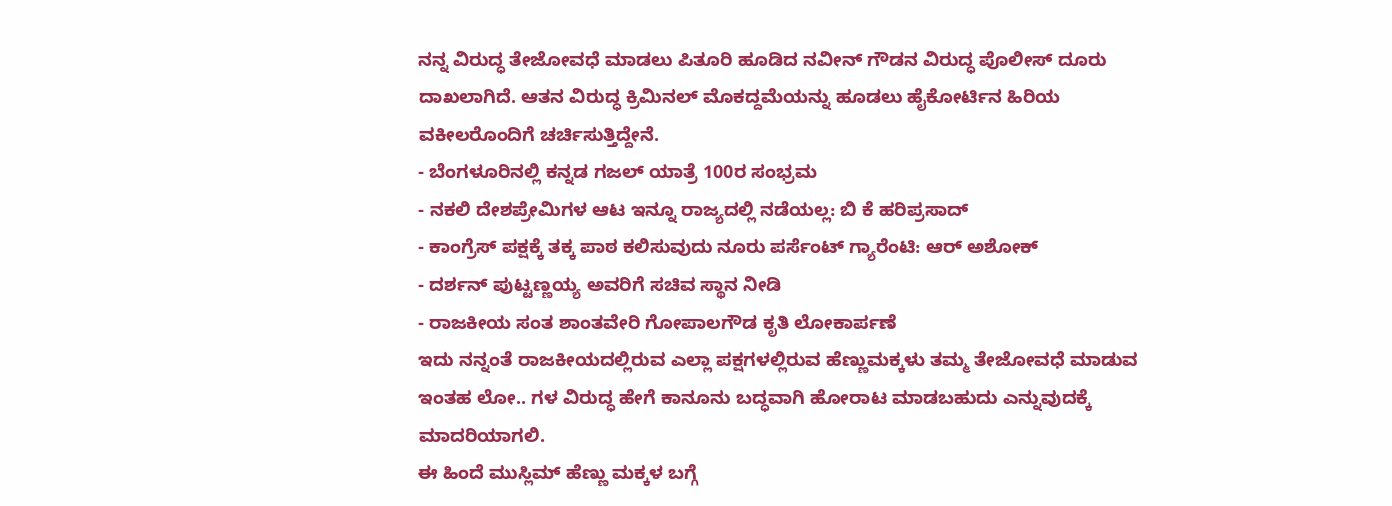ನನ್ನ ವಿರುದ್ಧ ತೇಜೋವಧೆ ಮಾಡಲು ಪಿತೂರಿ ಹೂಡಿದ ನವೀನ್ ಗೌಡನ ವಿರುದ್ಧ ಪೊಲೀಸ್ ದೂರು ದಾಖಲಾಗಿದೆ. ಆತನ ವಿರುದ್ಧ ಕ್ರಿಮಿನಲ್ ಮೊಕದ್ದಮೆಯನ್ನು ಹೂಡಲು ಹೈಕೋರ್ಟಿನ ಹಿರಿಯ ವಕೀಲರೊಂದಿಗೆ ಚರ್ಚಿಸುತ್ತಿದ್ದೇನೆ.
- ಬೆಂಗಳೂರಿನಲ್ಲಿ ಕನ್ನಡ ಗಜಲ್ ಯಾತ್ರೆ 100ರ ಸಂಭ್ರಮ
- ನಕಲಿ ದೇಶಪ್ರೇಮಿಗಳ ಆಟ ಇನ್ನೂ ರಾಜ್ಯದಲ್ಲಿ ನಡೆಯಲ್ಲ: ಬಿ ಕೆ ಹರಿಪ್ರಸಾದ್
- ಕಾಂಗ್ರೆಸ್ ಪಕ್ಷಕ್ಕೆ ತಕ್ಕ ಪಾಠ ಕಲಿಸುವುದು ನೂರು ಪರ್ಸೆಂಟ್ ಗ್ಯಾರೆಂಟಿ: ಆರ್ ಅಶೋಕ್
- ದರ್ಶನ್ ಪುಟ್ಟಣ್ಣಯ್ಯ ಅವರಿಗೆ ಸಚಿವ ಸ್ಥಾನ ನೀಡಿ
- ರಾಜಕೀಯ ಸಂತ ಶಾಂತವೇರಿ ಗೋಪಾಲಗೌಡ ಕೃತಿ ಲೋಕಾರ್ಪಣೆ
ಇದು ನನ್ನಂತೆ ರಾಜಕೀಯದಲ್ಲಿರುವ ಎಲ್ಲಾ ಪಕ್ಷಗಳಲ್ಲಿರುವ ಹೆಣ್ಣುಮಕ್ಕಳು ತಮ್ಮ ತೇಜೋವಧೆ ಮಾಡುವ ಇಂತಹ ಲೋ.. ಗಳ ವಿರುದ್ಧ ಹೇಗೆ ಕಾನೂನು ಬದ್ಧವಾಗಿ ಹೋರಾಟ ಮಾಡಬಹುದು ಎನ್ನುವುದಕ್ಕೆ ಮಾದರಿಯಾಗಲಿ.
ಈ ಹಿಂದೆ ಮುಸ್ಲಿಮ್ ಹೆಣ್ಣು ಮಕ್ಕಳ ಬಗ್ಗೆ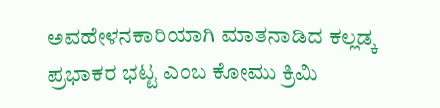ಅವಹೇಳನಕಾರಿಯಾಗಿ ಮಾತನಾಡಿದ ಕಲ್ಲಡ್ಕ ಪ್ರಭಾಕರ ಭಟ್ಟ ಎಂಬ ಕೋಮು ಕ್ರಿಮಿ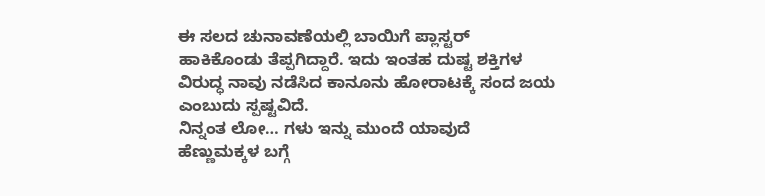ಈ ಸಲದ ಚುನಾವಣೆಯಲ್ಲಿ ಬಾಯಿಗೆ ಪ್ಲಾಸ್ಟರ್ ಹಾಕಿಕೊಂಡು ತೆಪ್ಪಗಿದ್ದಾರೆ. ಇದು ಇಂತಹ ದುಷ್ಟ ಶಕ್ತಿಗಳ ವಿರುದ್ಧ ನಾವು ನಡೆಸಿದ ಕಾನೂನು ಹೋರಾಟಕ್ಕೆ ಸಂದ ಜಯ ಎಂಬುದು ಸ್ಪಷ್ಟವಿದೆ.
ನಿನ್ನಂತ ಲೋ… ಗಳು ಇನ್ನು ಮುಂದೆ ಯಾವುದೆ ಹೆಣ್ಣುಮಕ್ಕಳ ಬಗ್ಗೆ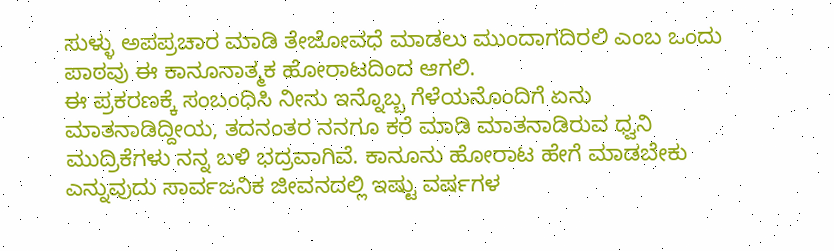ಸುಳ್ಳು ಅಪಪ್ರಚಾರ ಮಾಡಿ ತೇಜೋವಧೆ ಮಾಡಲು ಮುಂದಾಗದಿರಲಿ ಎಂಬ ಒಂದು ಪಾಠವು ಈ ಕಾನೂನಾತ್ಮಕ ಹೋರಾಟದಿಂದ ಆಗಲಿ.
ಈ ಪ್ರಕರಣಕ್ಕೆ ಸಂಬಂಧಿಸಿ ನೀನು ಇನ್ನೊಬ್ಬ ಗೆಳೆಯನೊಂದಿಗೆ ಏನು ಮಾತನಾಡಿದ್ದೀಯ, ತದನಂತರ ನನಗೂ ಕರೆ ಮಾಡಿ ಮಾತನಾಡಿರುವ ಧ್ವನಿ ಮುದ್ರಿಕೆಗಳು ನನ್ನ ಬಳಿ ಭದ್ರವಾಗಿವೆ. ಕಾನೂನು ಹೋರಾಟ ಹೇಗೆ ಮಾಡಬೇಕು ಎನ್ನುವುದು ಸಾರ್ವಜನಿಕ ಜೀವನದಲ್ಲಿ ಇಷ್ಟು ವರ್ಷಗಳ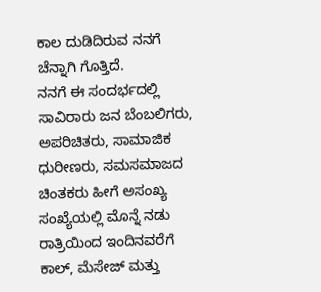ಕಾಲ ದುಡಿದಿರುವ ನನಗೆ ಚೆನ್ನಾಗಿ ಗೊತ್ತಿದೆ.
ನನಗೆ ಈ ಸಂದರ್ಭದಲ್ಲಿ ಸಾವಿರಾರು ಜನ ಬೆಂಬಲಿಗರು, ಅಪರಿಚಿತರು, ಸಾಮಾಜಿಕ ಧುರೀಣರು, ಸಮಸಮಾಜದ ಚಿಂತಕರು ಹೀಗೆ ಅಸಂಖ್ಯ ಸಂಖ್ಯೆಯಲ್ಲಿ ಮೊನ್ನೆ ನಡು ರಾತ್ರಿಯಿಂದ ಇಂದಿನವರೆಗೆ ಕಾಲ್, ಮೆಸೇಜ್ ಮತ್ತು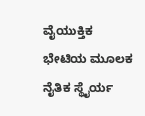ವೈಯುಕ್ತಿಕ ಭೇಟಿಯ ಮೂಲಕ ನೈತಿಕ ಸ್ಥೈರ್ಯ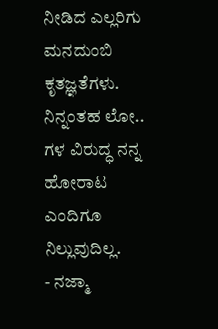ನೀಡಿದ ಎಲ್ಲರಿಗು ಮನದುಂಬಿ ಕೃತಜ್ಞತೆಗಳು.
ನಿನ್ನಂತಹ ಲೋ.. ಗಳ ವಿರುದ್ಧ ನನ್ನ ಹೋರಾಟ ಎಂದಿಗೂ ನಿಲ್ಲುವುದಿಲ್ಲ.
- ನಜ್ಮಾ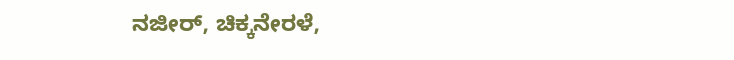ನಜೀರ್, ಚಿಕ್ಕನೇರಳೆ,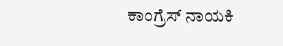ಕಾಂಗ್ರೆಸ್ ನಾಯಕಿ